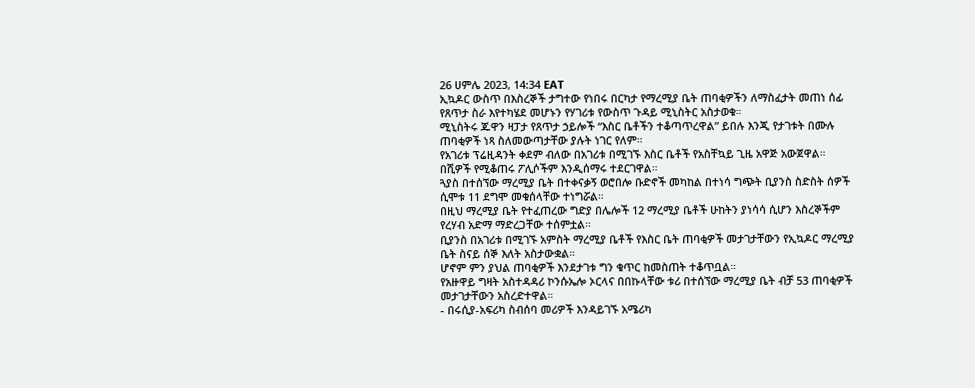26 ሀምሌ 2023, 14:34 EAT
ኢኳዶር ውስጥ በእስረኞች ታግተው የነበሩ በርካታ የማረሚያ ቤት ጠባቂዎችን ለማስፈታት መጠነ ሰፊ የጸጥታ ስራ እየተካሄደ መሆኑን የሃገሪቱ የውስጥ ጉዳይ ሚኒስትር አስታወቁ።
ሚኒስትሩ ጁዋን ዛፓታ የጸጥታ ኃይሎች “እስር ቤቶችን ተቆጣጥረዋል” ይበሉ እንጂ የታገቱት በሙሉ ጠባቂዎች ነጻ ስለመውጣታቸው ያሉት ነገር የለም።
የአገሪቱ ፕሬዚዳንት ቀደም ብለው በአገሪቱ በሚገኙ እስር ቤቶች የአስቸኳይ ጊዜ አዋጅ አውጀዋል።
በሺዎች የሚቆጠሩ ፖሊሶችም እንዲሰማሩ ተደርገዋል።
ጓያስ በተሰኘው ማረሚያ ቤት በተቀናቃኝ ወሮበሎ ቡድኖች መካከል በተነሳ ግጭት ቢያንስ ስድስት ሰዎች ሲሞቱ 11 ደግሞ መቁሰላቸው ተነግሯል።
በዚህ ማረሚያ ቤት የተፈጠረው ግድያ በሌሎች 12 ማረሚያ ቤቶች ሁከትን ያነሳሳ ሲሆን እስረኞችም የረሃብ አድማ ማድረጋቸው ተሰምቷል።
ቢያንስ በአገሪቱ በሚገኙ አምስት ማረሚያ ቤቶች የእስር ቤት ጠባቂዎች መታገታቸውን የኢኳዶር ማረሚያ ቤት ስናይ ሰኞ እለት አስታውቋል።
ሆኖም ምን ያህል ጠባቂዎች እንደታገቱ ግን ቁጥር ከመስጠት ተቆጥቧል።
የአዙዋይ ግዛት አስተዳዳሪ ኮንሱኤሎ ኦርላና በበኩላቸው ቱሪ በተሰኘው ማረሚያ ቤት ብቻ 53 ጠባቂዎች መታገታቸውን አስረድተዋል።
- በሩሲያ-አፍሪካ ስብሰባ መሪዎች እንዳይገኙ አሜሪካ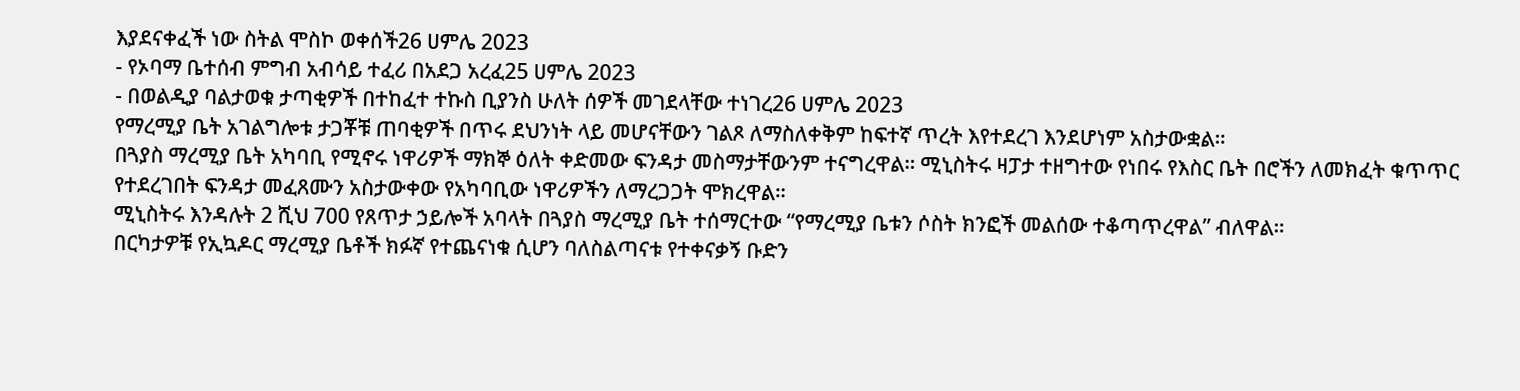እያደናቀፈች ነው ስትል ሞስኮ ወቀሰች26 ሀምሌ 2023
- የኦባማ ቤተሰብ ምግብ አብሳይ ተፈሪ በአደጋ አረፈ25 ሀምሌ 2023
- በወልዲያ ባልታወቁ ታጣቂዎች በተከፈተ ተኩስ ቢያንስ ሁለት ሰዎች መገደላቸው ተነገረ26 ሀምሌ 2023
የማረሚያ ቤት አገልግሎቱ ታጋቾቹ ጠባቂዎች በጥሩ ደህንነት ላይ መሆናቸውን ገልጾ ለማስለቀቅም ከፍተኛ ጥረት እየተደረገ እንደሆነም አስታውቋል።
በጓያስ ማረሚያ ቤት አካባቢ የሚኖሩ ነዋሪዎች ማክኞ ዕለት ቀድመው ፍንዳታ መስማታቸውንም ተናግረዋል። ሚኒስትሩ ዛፓታ ተዘግተው የነበሩ የእስር ቤት በሮችን ለመክፈት ቁጥጥር የተደረገበት ፍንዳታ መፈጸሙን አስታውቀው የአካባቢው ነዋሪዎችን ለማረጋጋት ሞክረዋል።
ሚኒስትሩ እንዳሉት 2 ሺህ 700 የጸጥታ ኃይሎች አባላት በጓያስ ማረሚያ ቤት ተሰማርተው “የማረሚያ ቤቱን ሶስት ክንፎች መልሰው ተቆጣጥረዋል” ብለዋል።
በርካታዎቹ የኢኳዶር ማረሚያ ቤቶች ክፉኛ የተጨናነቁ ሲሆን ባለስልጣናቱ የተቀናቃኝ ቡድን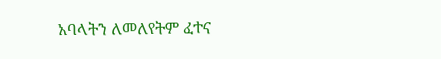አባላትን ለመለየትም ፈተና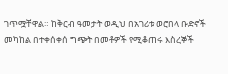ገጥሟቸዋል። ከቅርብ ዓመታት ወዲህ በአገሪቱ ወሮበላ ቡድኖች መካከል በተቀሰቀሰ ግጭት በመቶዎች የሚቆጠሩ እስረኞች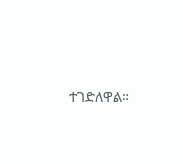ተገድለዋል።